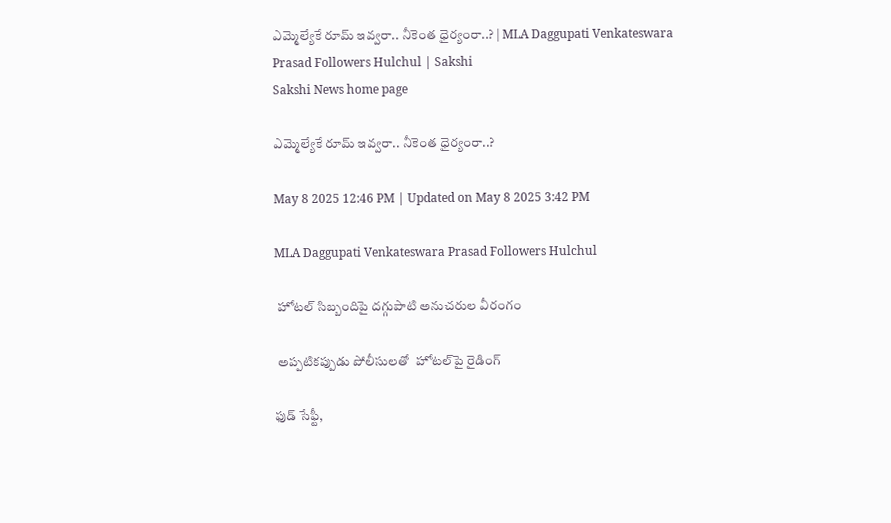ఎమ్మెల్యేకే రూమ్‌ ఇవ్వరా.. నీకెంత ధైర్యంరా..? | MLA Daggupati Venkateswara Prasad Followers Hulchul | Sakshi
Sakshi News home page

ఎమ్మెల్యేకే రూమ్‌ ఇవ్వరా.. నీకెంత ధైర్యంరా..?

May 8 2025 12:46 PM | Updated on May 8 2025 3:42 PM

MLA Daggupati Venkateswara Prasad Followers Hulchul

 హోటల్‌ సిబ్బందిపై దగ్గుపాటి అనుచరుల వీరంగం

 అప్పటికప్పుడు పోలీసులతో  హోటల్‌పై రైడింగ్‌

ఫుడ్‌ సేఫ్టీ,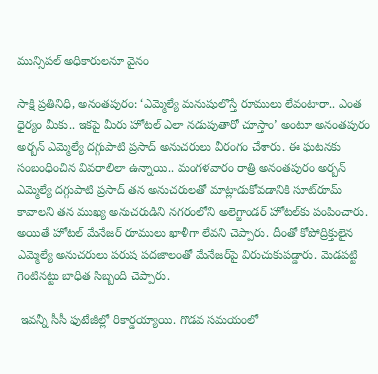మున్సిపల్‌ అధికారులనూ వైనం

సాక్షి ప్రతినిధి, అనంతపురం: ‘ఎమ్మెల్యే మనుషులొస్తే రూములు లేవంటారా.. ఎంత ధైర్యం మీకు.. ఇకపై మీరు హోటల్‌ ఎలా నడుపుతారో చూస్తాం’ అంటూ అనంతపురం అర్బన్‌ ఎమ్మెల్యే దగ్గుపాటి ప్రసాద్‌ అనుచరులు వీరంగం చేశారు. ఈ ఘటనకు      సంబంధించిన వివరాలిలా ఉన్నాయి.. మంగళవారం రాత్రి అనంతపురం అర్బన్‌ ఎమ్మెల్యే దగ్గుపాటి ప్రసాద్‌ తన అనుచరులతో మాట్లాడుకోవడానికి సూట్‌రూమ్‌ కావాలని తన ముఖ్య అనుచరుడిని నగరంలోని అలెగ్జాండర్‌ హోటల్‌కు పంపించారు. అయితే హోటల్‌ మేనేజర్‌ రూములు ఖాళీగా లేవని చెప్పారు. దీంతో కోపోద్రిక్తులైన ఎమ్మెల్యే అనుచరులు పరుష పదజాలంతో మేనేజర్‌పై విరుచుకుపడ్డారు. మెడపట్టి గెంటినట్టు బాధిత సిబ్బంది చెప్పారు.

 ఇవన్నీ సీసీ ఫుటేజీల్లో రికార్డయ్యాయి. గొడవ సమయంలో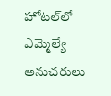హోటల్‌లో ఎమ్మెల్యే అనుచరులు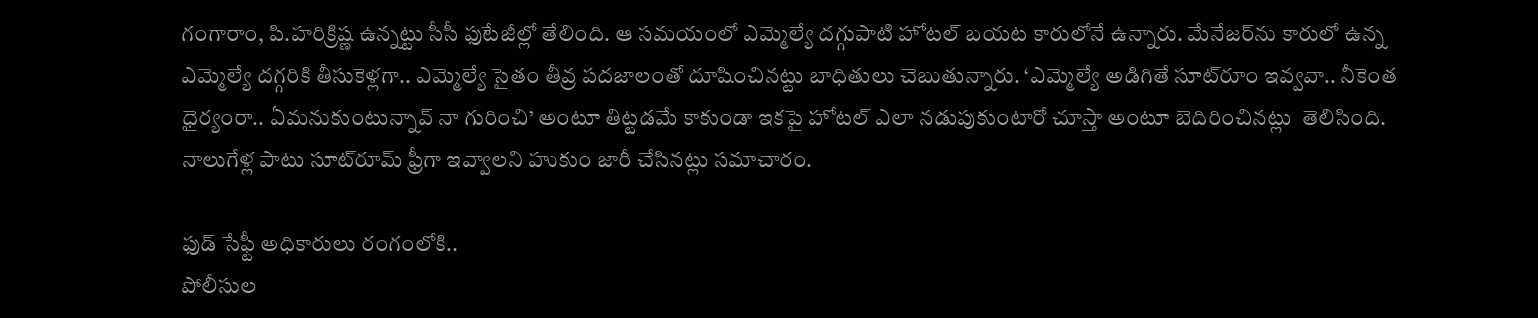గంగారాం, పి.హరిక్రిష్ణ ఉన్నట్టు సీసీ ఫుటేజీల్లో తేలింది. ఆ సమయంలో ఎమ్మెల్యే దగ్గుపాటి హోటల్‌ బయట కారులోనే ఉన్నారు. మేనేజర్‌ను కారులో ఉన్న ఎమ్మెల్యే దగ్గరికి తీసుకెళ్లగా.. ఎమ్మెల్యే సైతం తీవ్ర పదజాలంతో దూషించినట్టు బాధితులు చెబుతున్నారు. ‘ఎమ్మెల్యే అడిగితే సూట్‌రూం ఇవ్వవా.. నీకెంత ధైర్యంరా.. ఏమనుకుంటున్నావ్‌ నా గురించి’ అంటూ తిట్టడమే కాకుండా ఇకపై హోటల్‌ ఎలా నడుపుకుంటారో చూస్తా అంటూ బెదిరించినట్లు  తెలిసింది. నాలుగేళ్ల పాటు సూట్‌రూమ్‌ ఫ్రీగా ఇవ్వాలని హుకుం జారీ చేసినట్లు సమాచారం.

ఫుడ్‌ సేఫ్టీ అధికారులు రంగంలోకి..
పోలీసుల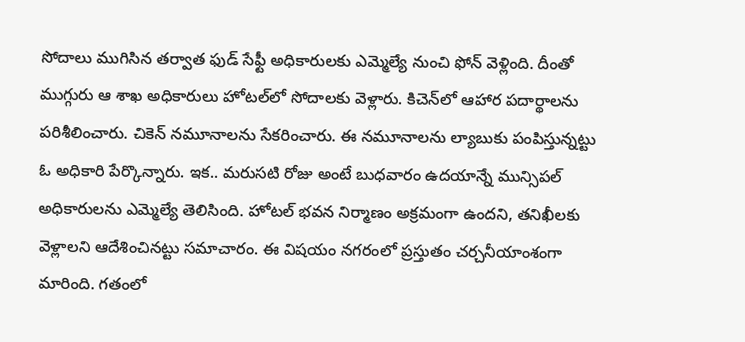సోదాలు ముగిసిన తర్వాత ఫుడ్‌ సేఫ్టీ అధికారులకు ఎమ్మెల్యే నుంచి ఫోన్‌ వెళ్లింది. దీంతో ముగ్గురు ఆ శాఖ అధికారులు హోటల్‌లో సోదాలకు వెళ్లారు. కిచెన్‌లో ఆహార పదార్థాలను పరిశీలించారు. చికెన్‌ నమూనాలను సేకరించారు. ఈ నమూనాలను ల్యాబుకు పంపిస్తున్నట్టు ఓ అధికారి పేర్కొన్నారు. ఇక.. మరుసటి రోజు అంటే బుధవారం ఉదయాన్నే మున్సిపల్‌ అధికారులను ఎమ్మెల్యే తెలిసింది. హోటల్‌ భవన నిర్మాణం అక్రమంగా ఉందని, తనిఖీలకు వెళ్లాలని ఆదేశించినట్టు సమాచారం. ఈ విషయం నగరంలో ప్రస్తుతం చర్చనీయాంశంగా మారింది. గతంలో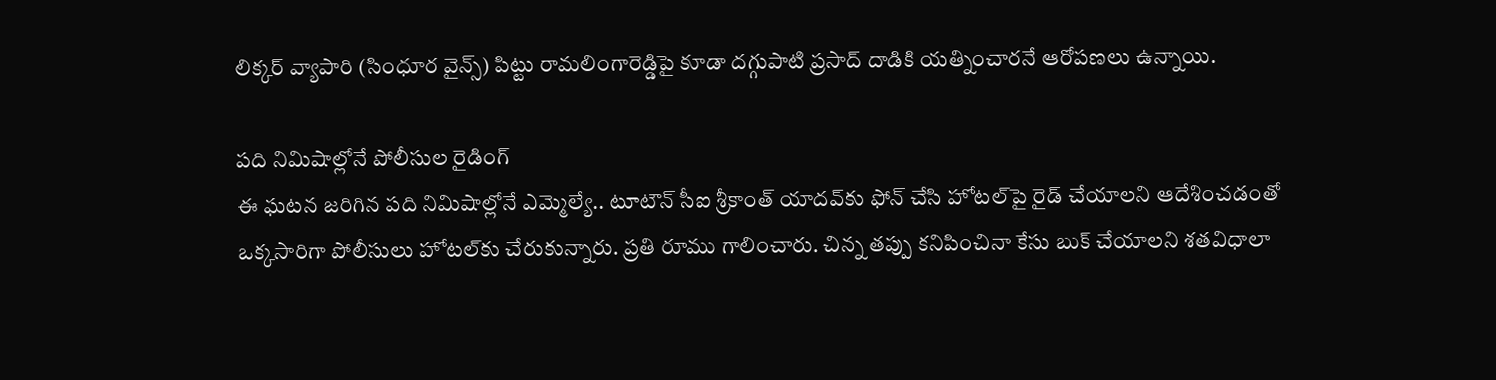లిక్కర్‌ వ్యాపారి (సింధూర వైన్స్‌) పిట్టు రామలింగారెడ్డిపై కూడా దగ్గుపాటి ప్రసాద్‌ దాడికి యత్నించారనే ఆరోపణలు ఉన్నాయి.

పది నిమిషాల్లోనే పోలీసుల రైడింగ్‌
ఈ ఘటన జరిగిన పది నిమిషాల్లోనే ఎమ్మెల్యే.. టూటౌన్‌ సీఐ శ్రీకాంత్‌ యాదవ్‌కు ఫోన్‌ చేసి హోటల్‌పై రైడ్‌ చేయాలని ఆదేశించడంతో ఒక్కసారిగా పోలీసులు హోటల్‌కు చేరుకున్నారు. ప్రతి రూము గాలించారు. చిన్న తప్పు కనిపించినా కేసు బుక్‌ చేయాలని శతవిధాలా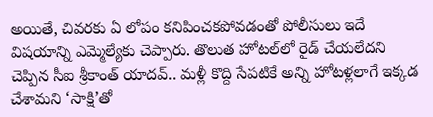అయితే, చివరకు ఏ లోపం కనిపించకపోవడంతో పోలీసులు ఇదే విషయాన్ని ఎమ్మెల్యేకు చెప్పారు. తొలుత హోటల్‌లో రైడ్‌ చేయలేదని చెప్పిన సీఐ శ్రీకాంత్‌ యాదవ్‌.. మళ్లీ కొద్ది సేపటికే అన్ని హోటళ్లలాగే ఇక్కడ చేశామని ‘సాక్షి’తో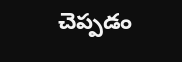చెప్పడం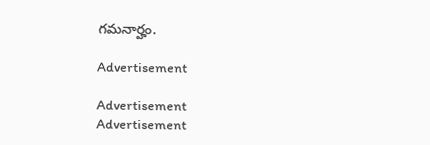గమనార్హం.

Advertisement

Advertisement
Advertisement